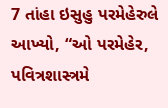7 તાંહા ઇસુહુ પરમેહેરુલે આખ્યો, “ઓ પરમેહેર, પવિત્રશાસ્ત્રમે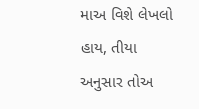માઅ વિશે લેખલો હાય, તીયા અનુસાર તોઅ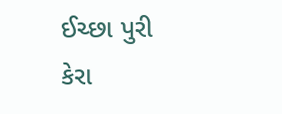ઈચ્છા પુરી કેરા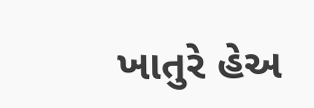ખાતુરે હેઅ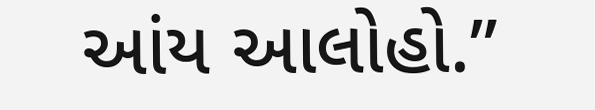આંય આલોહો.”